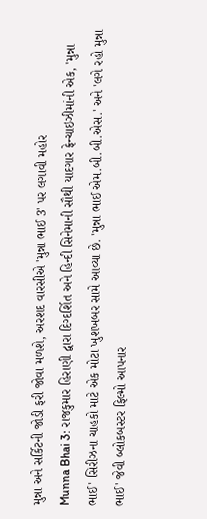મુન્ના અને સર્કિટની જોડી ફરી જોવા મળશે, અરશદ વારસીએ 'મુન્ના ભાઈ 3' પર લગાવી મહોર
Munna Bhai 3: રાજકુમાર હિરાણી દ્વારા દિગ્દર્શિત અને હિન્દી સિનેમાની સૌથી યાદગાર ફ્રેન્ચાઇઝીમાંની એક, 'મુન્ના ભાઈ' સિરીઝના ચાહકો માટે એક મોટા ખુશખબર સામે આવ્યા છે. 'મુન્ના ભાઈ એમ.બી.બી.એસ.' અને 'લગે રહો મુન્ના ભાઈ' જેવી બ્લોકબસ્ટર ફિલ્મો આપનાર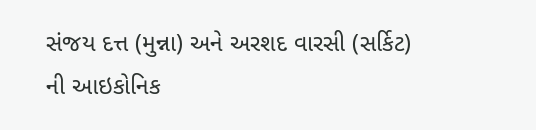સંજય દત્ત (મુન્ના) અને અરશદ વારસી (સર્કિટ) ની આઇકોનિક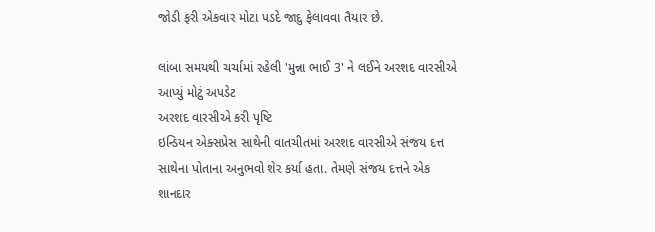જોડી ફરી એકવાર મોટા પડદે જાદુ ફેલાવવા તૈયાર છે.

લાંબા સમયથી ચર્ચામાં રહેલી 'મુન્ના ભાઈ 3' ને લઈને અરશદ વારસીએ આપ્યું મોટું અપડેટ
અરશદ વારસીએ કરી પૃષ્ટિ
ઇન્ડિયન એક્સપ્રેસ સાથેની વાતચીતમાં અરશદ વારસીએ સંજય દત્ત સાથેના પોતાના અનુભવો શેર કર્યા હતા. તેમણે સંજય દત્તને એક શાનદાર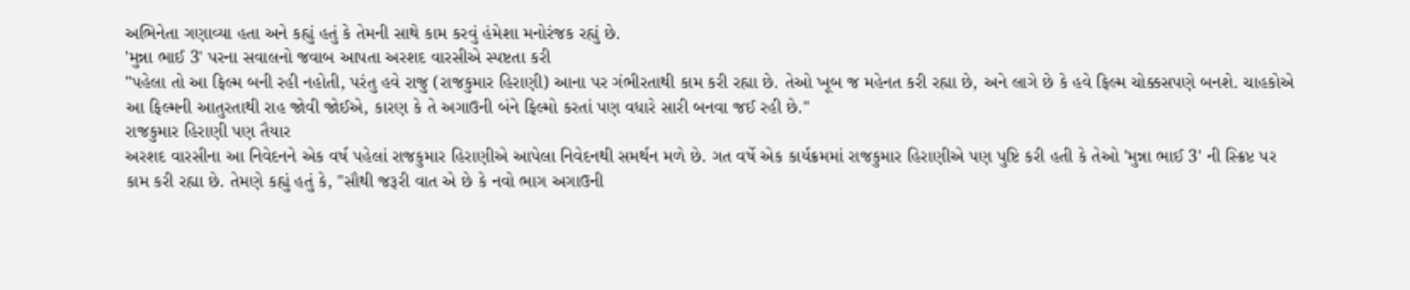અભિનેતા ગણાવ્યા હતા અને કહ્યું હતું કે તેમની સાથે કામ કરવું હંમેશા મનોરંજક રહ્યું છે.
'મુન્ના ભાઈ 3' પરના સવાલનો જવાબ આપતા અરશદ વારસીએ સ્પષ્ટતા કરી
"પહેલા તો આ ફિલ્મ બની રહી નહોતી, પરંતુ હવે રાજુ (રાજકુમાર હિરાણી) આના પર ગંભીરતાથી કામ કરી રહ્યા છે. તેઓ ખૂબ જ મહેનત કરી રહ્યા છે, અને લાગે છે કે હવે ફિલ્મ ચોક્કસપણે બનશે. ચાહકોએ આ ફિલ્મની આતુરતાથી રાહ જોવી જોઈએ, કારણ કે તે અગાઉની બંને ફિલ્મો કરતાં પણ વધારે સારી બનવા જઈ રહી છે."
રાજકુમાર હિરાણી પણ તૈયાર
અરશદ વારસીના આ નિવેદનને એક વર્ષ પહેલાં રાજકુમાર હિરાણીએ આપેલા નિવેદનથી સમર્થન મળે છે. ગત વર્ષે એક કાર્યક્રમમાં રાજકુમાર હિરાણીએ પણ પુષ્ટિ કરી હતી કે તેઓ 'મુન્ના ભાઈ 3' ની સ્ક્રિપ્ટ પર કામ કરી રહ્યા છે. તેમણે કહ્યું હતું કે, "સૌથી જરૂરી વાત એ છે કે નવો ભાગ અગાઉની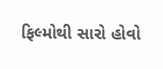ફિલ્મોથી સારો હોવો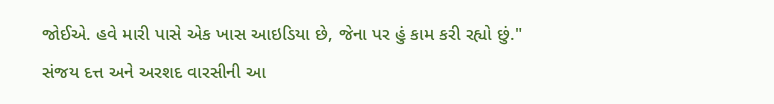જોઈએ. હવે મારી પાસે એક ખાસ આઇડિયા છે, જેના પર હું કામ કરી રહ્યો છું."
સંજય દત્ત અને અરશદ વારસીની આ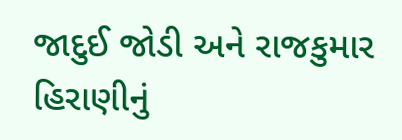જાદુઈ જોડી અને રાજકુમાર હિરાણીનું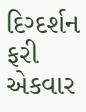દિગ્દર્શન ફરી એકવાર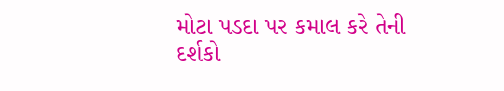મોટા પડદા પર કમાલ કરે તેની દર્શકો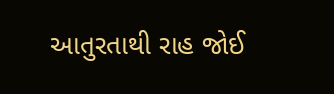આતુરતાથી રાહ જોઈ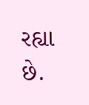રહ્યા છે.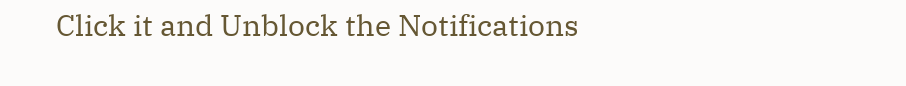Click it and Unblock the Notifications